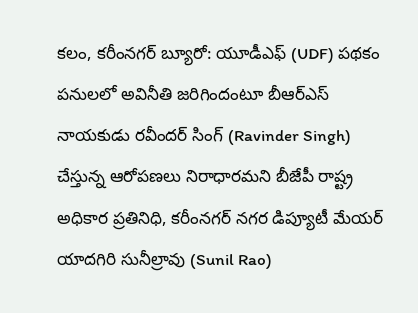కలం, కరీంనగర్ బ్యూరో: యూడీఎఫ్ (UDF) పథకం పనులలో అవినీతి జరిగిందంటూ బీఆర్ఎస్ నాయకుడు రవీందర్ సింగ్ (Ravinder Singh) చేస్తున్న ఆరోపణలు నిరాధారమని బీజేపీ రాష్ట్ర అధికార ప్రతినిధి, కరీంనగర్ నగర డిప్యూటీ మేయర్ యాదగిరి సునీల్రావు (Sunil Rao)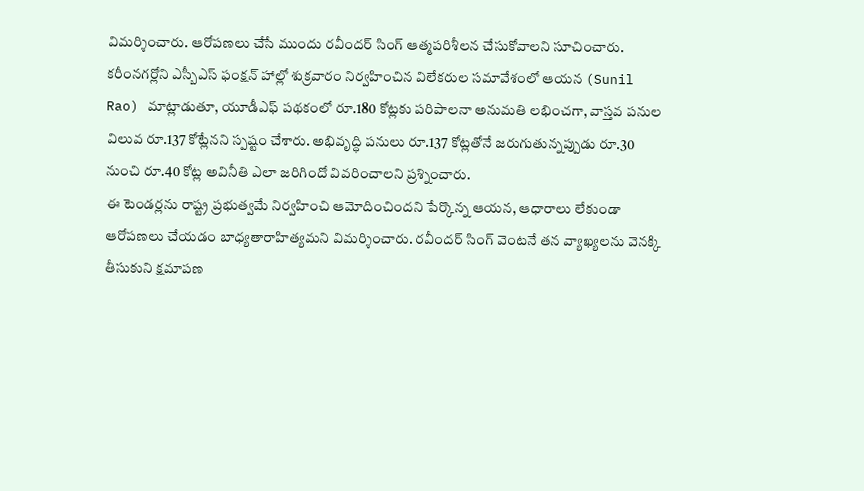విమర్శించారు. ఆరోపణలు చేసే ముందు రవీందర్ సింగ్ ఆత్మపరిశీలన చేసుకోవాలని సూచించారు.
కరీంనగర్లోని ఎస్బీఎస్ ఫంక్షన్ హాల్లో శుక్రవారం నిర్వహించిన విలేకరుల సమావేశంలో ఆయన (Sunil Rao) మాట్లాడుతూ, యూడీఎఫ్ పథకంలో రూ.180 కోట్లకు పరిపాలనా అనుమతి లభించగా, వాస్తవ పనుల విలువ రూ.137 కోట్లేనని స్పష్టం చేశారు. అభివృద్ధి పనులు రూ.137 కోట్లతోనే జరుగుతున్నప్పుడు రూ.30 నుంచి రూ.40 కోట్ల అవినీతి ఎలా జరిగిందో వివరించాలని ప్రశ్నించారు.
ఈ టెండర్లను రాష్ట్ర ప్రభుత్వమే నిర్వహించి ఆమోదించిందని పేర్కొన్న ఆయన, ఆధారాలు లేకుండా ఆరోపణలు చేయడం బాధ్యతారాహిత్యమని విమర్శించారు. రవీందర్ సింగ్ వెంటనే తన వ్యాఖ్యలను వెనక్కి తీసుకుని క్షమాపణ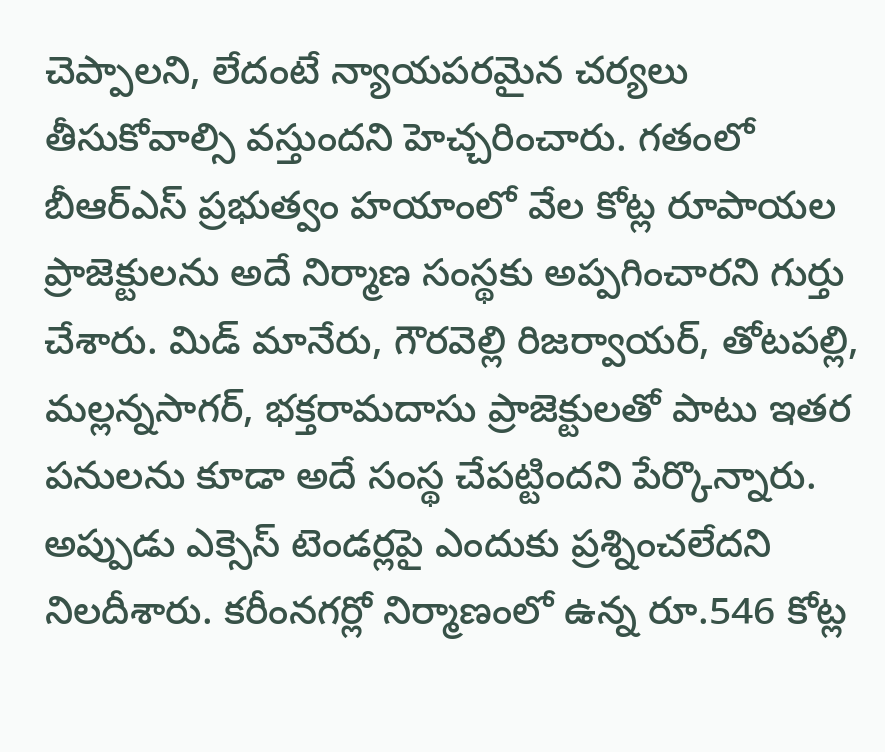చెప్పాలని, లేదంటే న్యాయపరమైన చర్యలు తీసుకోవాల్సి వస్తుందని హెచ్చరించారు. గతంలో బీఆర్ఎస్ ప్రభుత్వం హయాంలో వేల కోట్ల రూపాయల ప్రాజెక్టులను అదే నిర్మాణ సంస్థకు అప్పగించారని గుర్తు చేశారు. మిడ్ మానేరు, గౌరవెల్లి రిజర్వాయర్, తోటపల్లి, మల్లన్నసాగర్, భక్తరామదాసు ప్రాజెక్టులతో పాటు ఇతర పనులను కూడా అదే సంస్థ చేపట్టిందని పేర్కొన్నారు.
అప్పుడు ఎక్సెస్ టెండర్లపై ఎందుకు ప్రశ్నించలేదని నిలదీశారు. కరీంనగర్లో నిర్మాణంలో ఉన్న రూ.546 కోట్ల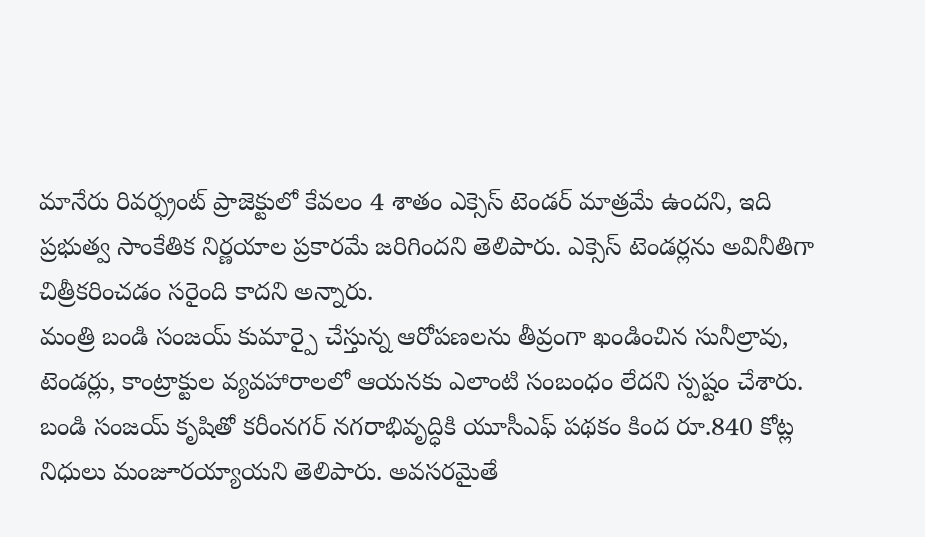మానేరు రివర్ఫ్రంట్ ప్రాజెక్టులో కేవలం 4 శాతం ఎక్సెస్ టెండర్ మాత్రమే ఉందని, ఇది ప్రభుత్వ సాంకేతిక నిర్ణయాల ప్రకారమే జరిగిందని తెలిపారు. ఎక్సెస్ టెండర్లను అవినీతిగా చిత్రీకరించడం సరైంది కాదని అన్నారు.
మంత్రి బండి సంజయ్ కుమార్పై చేస్తున్న ఆరోపణలను తీవ్రంగా ఖండించిన సునీల్రావు, టెండర్లు, కాంట్రాక్టుల వ్యవహారాలలో ఆయనకు ఎలాంటి సంబంధం లేదని స్పష్టం చేశారు. బండి సంజయ్ కృషితో కరీంనగర్ నగరాభివృద్ధికి యూసీఎఫ్ పథకం కింద రూ.840 కోట్ల నిధులు మంజూరయ్యాయని తెలిపారు. అవసరమైతే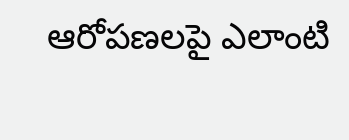ఆరోపణలపై ఎలాంటి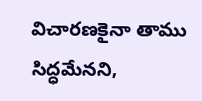విచారణకైనా తాము సిద్ధమేనని,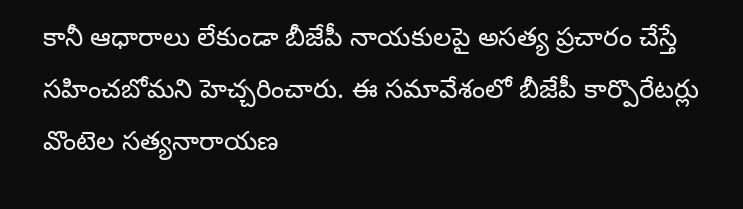కానీ ఆధారాలు లేకుండా బీజేపీ నాయకులపై అసత్య ప్రచారం చేస్తే సహించబోమని హెచ్చరించారు. ఈ సమావేశంలో బీజేపీ కార్పొరేటర్లు వొంటెల సత్యనారాయణ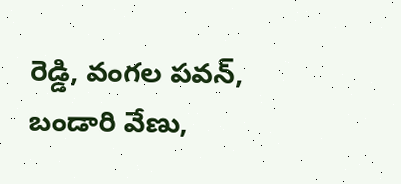రెడ్డి, వంగల పవన్, బండారి వేణు,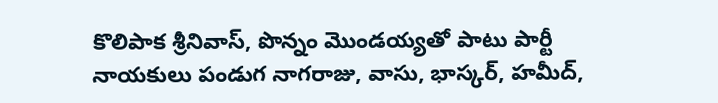కొలిపాక శ్రీనివాస్, పొన్నం మొండయ్యతో పాటు పార్టీ నాయకులు పండుగ నాగరాజు, వాసు, భాస్కర్, హమీద్,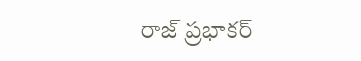రాజ్ ప్రభాకర్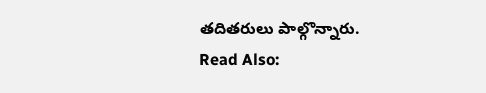తదితరులు పాల్గొన్నారు.
Read Also: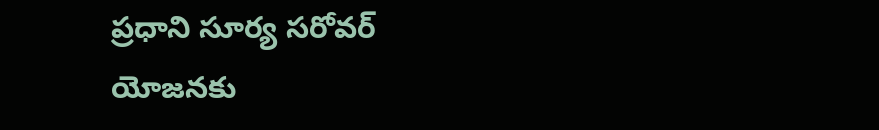ప్రధాని సూర్య సరోవర్ యోజనకు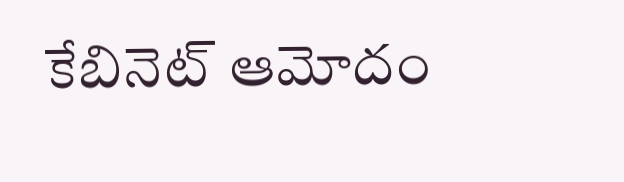కేబినెట్ ఆమోదం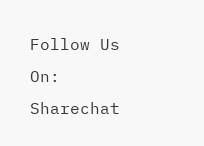Follow Us On: Sharechat